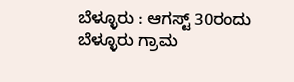ಬೆಳ್ಳೂರು : ಆಗಸ್ಟ್ 30ರಂದು ಬೆಳ್ಳೂರು ಗ್ರಾಮ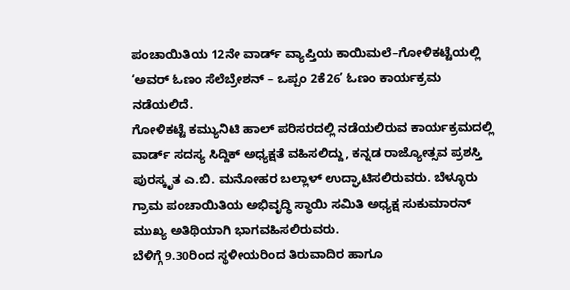ಪಂಚಾಯಿತಿಯ 12ನೇ ವಾರ್ಡ್ ವ್ಯಾಪ್ತಿಯ ಕಾಯಿಮಲೆ–ಗೋಳಿಕಟ್ಟೆಯಲ್ಲಿ ‘ಅವರ್ ಓಣಂ ಸೆಲೆಬ್ರೇಶನ್ – ಒಪ್ಪಂ 2ಕೆ26’ ಓಣಂ ಕಾರ್ಯಕ್ರಮ ನಡೆಯಲಿದೆ.
ಗೋಳಿಕಟ್ಟೆ ಕಮ್ಯುನಿಟಿ ಹಾಲ್ ಪರಿಸರದಲ್ಲಿ ನಡೆಯಲಿರುವ ಕಾರ್ಯಕ್ರಮದಲ್ಲಿ ವಾರ್ಡ್ ಸದಸ್ಯ ಸಿದ್ದಿಕ್ ಅಧ್ಯಕ್ಷತೆ ವಹಿಸಲಿದ್ದು, ಕನ್ನಡ ರಾಜ್ಯೋತ್ಸವ ಪ್ರಶಸ್ತಿ ಪುರಸ್ಕೃತ ಎ.ಬಿ. ಮನೋಹರ ಬಲ್ಲಾಳ್ ಉದ್ಘಾಟಿಸಲಿರುವರು. ಬೆಳ್ಳೂರು ಗ್ರಾಮ ಪಂಚಾಯಿತಿಯ ಅಭಿವೃದ್ಧಿ ಸ್ಥಾಯಿ ಸಮಿತಿ ಅಧ್ಯಕ್ಷ ಸುಕುಮಾರನ್ ಮುಖ್ಯ ಅತಿಥಿಯಾಗಿ ಭಾಗವಹಿಸಲಿರುವರು.
ಬೆಳಿಗ್ಗೆ 9.30ರಿಂದ ಸ್ಥಳೀಯರಿಂದ ತಿರುವಾದಿರ ಹಾಗೂ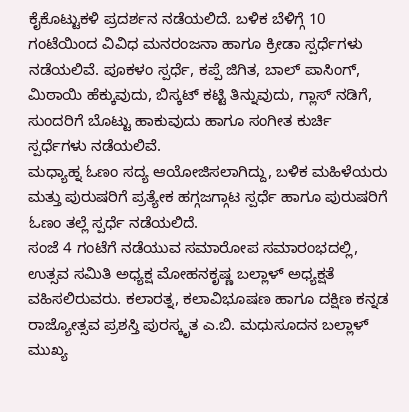ಕೈಕೊಟ್ಟುಕಳಿ ಪ್ರದರ್ಶನ ನಡೆಯಲಿದೆ. ಬಳಿಕ ಬೆಳಿಗ್ಗೆ 10 ಗಂಟೆಯಿಂದ ವಿವಿಧ ಮನರಂಜನಾ ಹಾಗೂ ಕ್ರೀಡಾ ಸ್ಪರ್ಧೆಗಳು ನಡೆಯಲಿವೆ. ಪೂಕಳಂ ಸ್ಪರ್ಧೆ, ಕಪ್ಪೆ ಜಿಗಿತ, ಬಾಲ್ ಪಾಸಿಂಗ್, ಮಿಠಾಯಿ ಹೆಕ್ಕುವುದು, ಬಿಸ್ಕಟ್ ಕಟ್ಟಿ ತಿನ್ನುವುದು, ಗ್ಲಾಸ್ ನಡಿಗೆ, ಸುಂದರಿಗೆ ಬೊಟ್ಟು ಹಾಕುವುದು ಹಾಗೂ ಸಂಗೀತ ಕುರ್ಚಿ ಸ್ಪರ್ಧೆಗಳು ನಡೆಯಲಿವೆ.
ಮಧ್ಯಾಹ್ನ ಓಣಂ ಸದ್ಯ ಆಯೋಜಿಸಲಾಗಿದ್ದು, ಬಳಿಕ ಮಹಿಳೆಯರು ಮತ್ತು ಪುರುಷರಿಗೆ ಪ್ರತ್ಯೇಕ ಹಗ್ಗಜಗ್ಗಾಟ ಸ್ಪರ್ಧೆ ಹಾಗೂ ಪುರುಷರಿಗೆ ಓಣಂ ತಲ್ಲೆ ಸ್ಪರ್ಧೆ ನಡೆಯಲಿದೆ.
ಸಂಜೆ 4 ಗಂಟೆಗೆ ನಡೆಯುವ ಸಮಾರೋಪ ಸಮಾರಂಭದಲ್ಲಿ, ಉತ್ಸವ ಸಮಿತಿ ಅಧ್ಯಕ್ಷ ಮೋಹನಕೃಷ್ಣ ಬಲ್ಲಾಳ್ ಅಧ್ಯಕ್ಷತೆ ವಹಿಸಲಿರುವರು. ಕಲಾರತ್ನ, ಕಲಾವಿಭೂಷಣ ಹಾಗೂ ದಕ್ಷಿಣ ಕನ್ನಡ ರಾಜ್ಯೋತ್ಸವ ಪ್ರಶಸ್ತಿ ಪುರಸ್ಕೃತ ಎ.ಬಿ. ಮಧುಸೂದನ ಬಲ್ಲಾಳ್ ಮುಖ್ಯ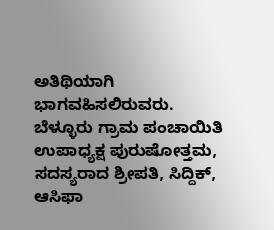ಅತಿಥಿಯಾಗಿ ಭಾಗವಹಿಸಲಿರುವರು. ಬೆಳ್ಳೂರು ಗ್ರಾಮ ಪಂಚಾಯಿತಿ ಉಪಾಧ್ಯಕ್ಷ ಪುರುಷೋತ್ತಮ, ಸದಸ್ಯರಾದ ಶ್ರೀಪತಿ, ಸಿದ್ದಿಕ್, ಆಸಿಫಾ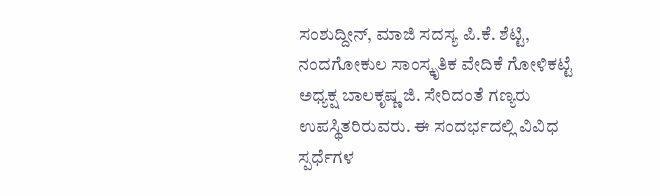ಸಂಶುದ್ದೀನ್, ಮಾಜಿ ಸದಸ್ಯ ಪಿ.ಕೆ. ಶೆಟ್ಟಿ, ನಂದಗೋಕುಲ ಸಾಂಸ್ಕೃತಿಕ ವೇದಿಕೆ ಗೋಳಿಕಟ್ಟೆ ಅಧ್ಯಕ್ಷ ಬಾಲಕೃಷ್ಣ ಜಿ. ಸೇರಿದಂತೆ ಗಣ್ಯರು ಉಪಸ್ಥಿತರಿರುವರು. ಈ ಸಂದರ್ಭದಲ್ಲಿ ವಿವಿಧ ಸ್ಪರ್ಧೆಗಳ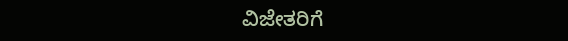ವಿಜೇತರಿಗೆ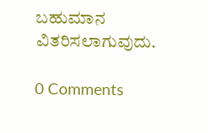ಬಹುಮಾನ ವಿತರಿಸಲಾಗುವುದು.

0 Comments